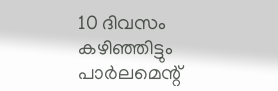10 ദിവസം കഴിഞ്ഞിട്ടും പാർലമെന്റ്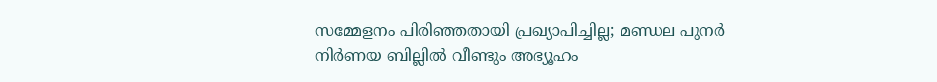സമ്മേളനം പിരിഞ്ഞതായി പ്രഖ്യാപിച്ചില്ല; മണ്ഡല പുനർ നിർണയ ബില്ലിൽ വീണ്ടും അഭ്യൂഹം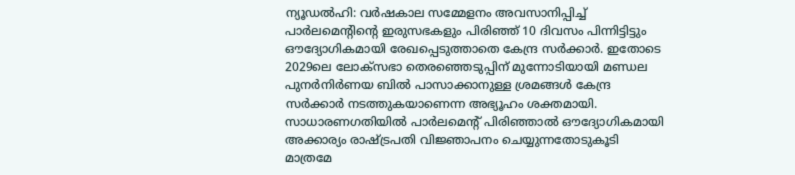ന്യൂഡൽഹി: വർഷകാല സമ്മേളനം അവസാനിപ്പിച്ച് പാർലമെന്റിന്റെ ഇരുസഭകളും പിരിഞ്ഞ് 10 ദിവസം പിന്നിട്ടിട്ടും ഔദ്യോഗികമായി രേഖപ്പെടുത്താതെ കേന്ദ്ര സർക്കാർ. ഇതോടെ 2029ലെ ലോക്സഭാ തെരഞ്ഞെടുപ്പിന് മുന്നോടിയായി മണ്ഡല പുനർനിർണയ ബിൽ പാസാക്കാനുള്ള ശ്രമങ്ങൾ കേന്ദ്ര സർക്കാർ നടത്തുകയാണെന്ന അഭ്യൂഹം ശക്തമായി. സാധാരണഗതിയിൽ പാർലമെന്റ് പിരിഞ്ഞാൽ ഔദ്യോഗികമായി അക്കാര്യം രാഷ്ട്രപതി വിജ്ഞാപനം ചെയ്യുന്നതോടുകൂടി മാത്രമേ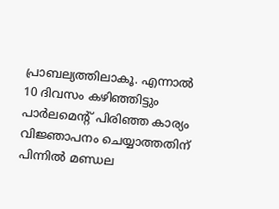പ്രാബല്യത്തിലാകൂ. എന്നാൽ 10 ദിവസം കഴിഞ്ഞിട്ടും പാർലമെന്റ് പിരിഞ്ഞ കാര്യം വിജ്ഞാപനം ചെയ്യാത്തതിന് പിന്നിൽ മണ്ഡല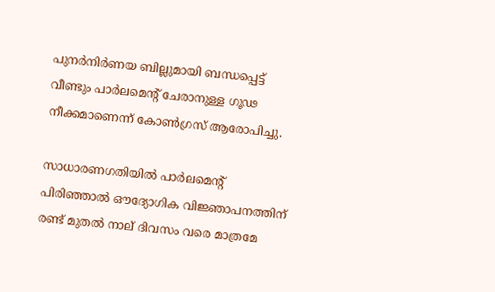പുനർനിർണയ ബില്ലുമായി ബന്ധപ്പെട്ട് വീണ്ടും പാർലമെന്റ് ചേരാനുള്ള ഗൂഢ നീക്കമാണെന്ന് കോൺഗ്രസ് ആരോപിച്ചു.

സാധാരണഗതിയിൽ പാർലമെന്റ് പിരിഞ്ഞാൽ ഔദ്യോഗിക വിജ്ഞാപനത്തിന് രണ്ട് മുതൽ നാല് ദിവസം വരെ മാത്രമേ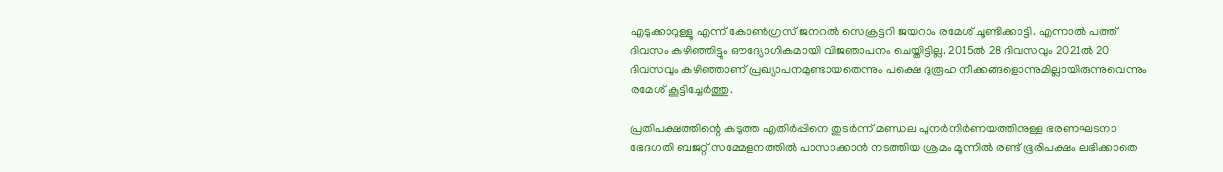എടുക്കാറുള്ളൂ എന്ന് കോൺഗ്രസ് ജനറൽ സെക്രട്ടറി ജയറാം രമേശ് ചൂണ്ടിക്കാട്ടി. എന്നാൽ പത്ത് ദിവസം കഴിഞ്ഞിട്ടും ഔദ്യോഗികമായി വിജഞാപനം ചെയ്തിട്ടില്ല. 2015ൽ 28 ദിവസവും 2021ൽ 20 ദിവസവും കഴിഞ്ഞാണ് പ്രഖ്യാപനമുണ്ടായതെന്നും പക്ഷെ ദുരൂഹ നീക്കങ്ങളൊന്നുമില്ലായിരുന്നുവെന്നും രമേശ് കൂട്ടിച്ചേർത്തു.

പ്രതിപക്ഷത്തിന്റെ കടുത്ത എതിർപ്പിനെ തുടർന്ന് മണ്ഡല പുനർനിർണയത്തിനുള്ള ഭരണഘടനാ ഭേദഗതി ബജറ്റ് സമ്മേളനത്തിൽ പാസാക്കാൻ നടത്തിയ ശ്രമം മൂന്നിൽ രണ്ട് ഭൂരിപക്ഷം ലഭിക്കാതെ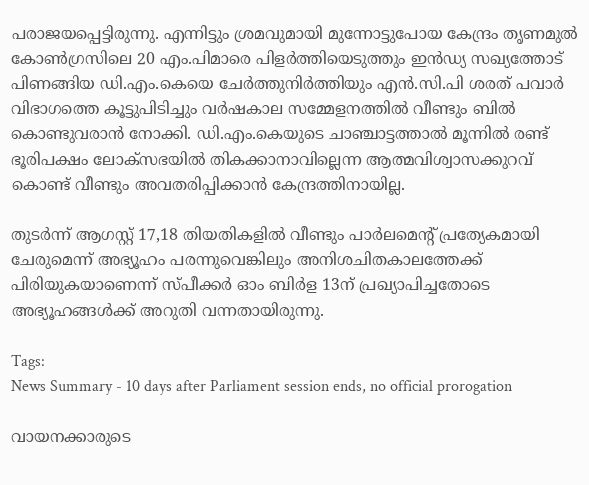പരാജയപ്പെട്ടിരുന്നു. എന്നിട്ടും ശ്രമവുമായി മുന്നോട്ടുപോയ കേന്ദ്രം തൃണമുൽ കോൺഗ്രസിലെ 20 എം.പിമാരെ പിളർത്തിയെടുത്തും ഇൻഡ്യ സഖ്യത്തോട് പിണങ്ങിയ ഡി.എം.കെയെ ചേർത്തുനിർത്തിയും എൻ.സി.പി ശരത് പവാർ വിഭാഗത്തെ കൂട്ടുപിടിച്ചും വർഷകാല സമ്മേളനത്തിൽ വീണ്ടും ബിൽ കൊണ്ടുവരാൻ നോക്കി. ഡി.എം.കെയുടെ ചാഞ്ചാട്ടത്താൽ മൂന്നിൽ രണ്ട് ഭൂരിപക്ഷം ലോക്സഭയിൽ തികക്കാനാവില്ലെന്ന ആത്മവിശ്വാസക്കുറവ് കൊണ്ട് വീണ്ടും അവതരിപ്പിക്കാൻ കേന്ദ്രത്തിനായില്ല.

തുടർന്ന് ആഗസ്റ്റ് 17,18 തിയതികളിൽ വീണ്ടും പാർലമെന്റ് പ്രത്യേകമായി ചേരുമെന്ന് അഭ്യൂഹം പരന്നുവെങ്കിലും അനിശചിതകാലത്തേക്ക് പിരിയുകയാണെന്ന് സ്പീക്കർ ഓം ബിർള 13ന് പ്രഖ്യാപിച്ചതോടെ അഭ്യൂഹങ്ങൾക്ക് അറുതി വന്നതായിരുന്നു.

Tags:
News Summary - 10 days after Parliament session ends, no official prorogation

വായനക്കാരുടെ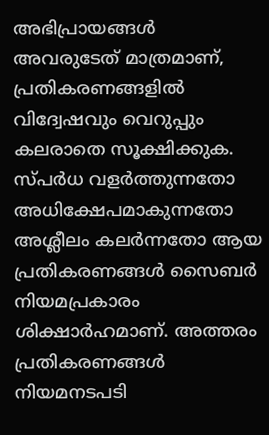അഭിപ്രായങ്ങള്‍ അവരുടേത് മാത്രമാണ്, പ്രതികരണങ്ങളിൽ വിദ്വേഷവും വെറുപ്പും കലരാതെ സൂക്ഷിക്കുക. സ്പർധ വളർത്തുന്നതോ അധിക്ഷേപമാകുന്നതോ അശ്ലീലം കലർന്നതോ ആയ പ്രതികരണങ്ങൾ സൈബർ നിയമപ്രകാരം ശിക്ഷാർഹമാണ്. അത്തരം പ്രതികരണങ്ങൾ നിയമനടപടി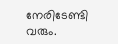നേരിടേണ്ടി വരും.